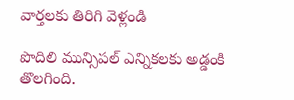వార్తలకు తిరిగి వెళ్లండి

పొదిలి మున్సిపల్ ఎన్నికలకు అడ్డంకి తొలగింది.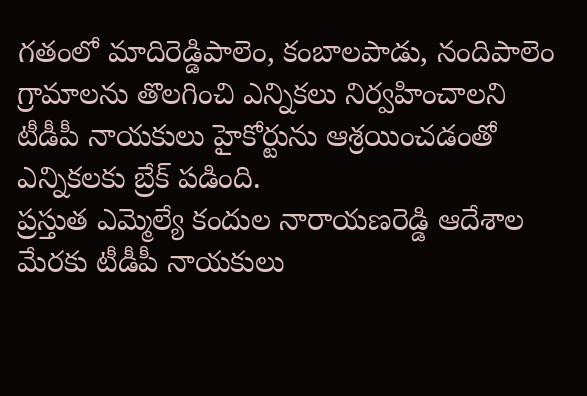గతంలో మాదిరెడ్డిపాలెం, కంబాలపాడు, నందిపాలెం గ్రామాలను తొలగించి ఎన్నికలు నిర్వహించాలని టీడీపీ నాయకులు హైకోర్టును ఆశ్రయించడంతో ఎన్నికలకు బ్రేక్ పడింది.
ప్రస్తుత ఎమ్మెల్యే కందుల నారాయణరెడ్డి ఆదేశాల మేరకు టీడీపీ నాయకులు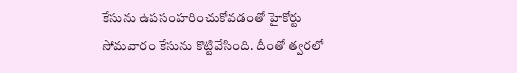కేసును ఉపసంహరించుకోవడంతో హైకోర్టు సోమవారం కేసును కొట్టివేసింది. దీంతో త్వరలో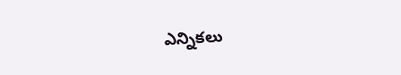ఎన్నికలు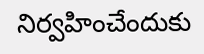నిర్వహించేందుకు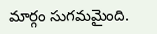మార్గం సుగమమైంది.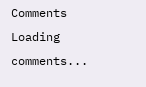Comments
Loading comments...